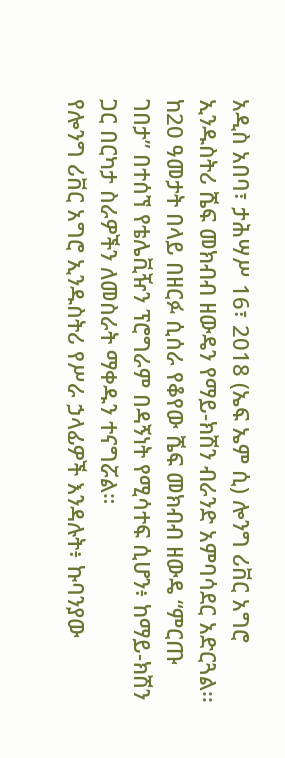አዲስ አበባ፣ ታሕሣሥ 16፣ 2018 (ኤፍ ኤም ሲ) ሎንግ ሪቨር አግሮ ኢንዱስትሪ ሼፍ መክብብ ዘውዴን የማይ-ክሽን ብራንድ አምባሳደር አድርጓል፡፡
ከ20 ዓመታት በላይ በዘርፉ ሲሰራ የቆየው ሼፍ መክብብ ዘውዴ “ምርጡ ገበታ” በተሰኘ የቴሌቪዥን ፕሮግራም በዳኝነት የሚሳተፍ ሲሆን፥ ከማይ-ክሽን ጋር በርካታ ስራዎችን ለመስራት ማቀዱን ተናግሯል።
የሎንግ ሪቨር አግሮ ኢንዱስትሪ የሥራ ኃላፊዎች እንዳሉት፥ ኩባንያው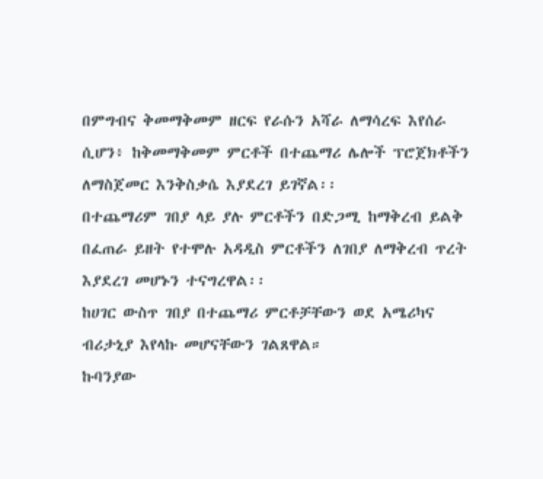በምግብና ቅመማቅመም ዘርፍ የራሱን አሻራ ለማሳረፍ እየሰራ ሲሆን፥ ከቅመማቅመም ምርቶች በተጨማሪ ሌሎች ፕሮጀክቶችን ለማስጀመር እንቅስቃሴ እያደረገ ይገኛል፡፡
በተጨማሪም ገበያ ላይ ያሉ ምርቶችን በድጋሚ ከማቅረብ ይልቅ በፈጠራ ይዘት የተሞሉ አዳዲስ ምርቶችን ለገበያ ለማቅረብ ጥረት እያደረገ መሆኑን ተናግረዋል፡፡
ከሀገር ውስጥ ገበያ በተጨማሪ ምርቶቻቸውን ወደ አሜሪካና ብሪታኒያ እየላኩ መሆናቸውን ገልጸዋል።
ኩባንያው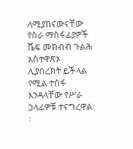ለሚያከናውናቸው የስራ ማስፋፊያዎች ሼፍ መክብብ ጉልሕ አስተዋጽኦ ሊያበረክት ይችላል የሚል ተስፋ እንዳላቸው የሥራ ኃላፊዎቹ ተናግረዋል፡፡